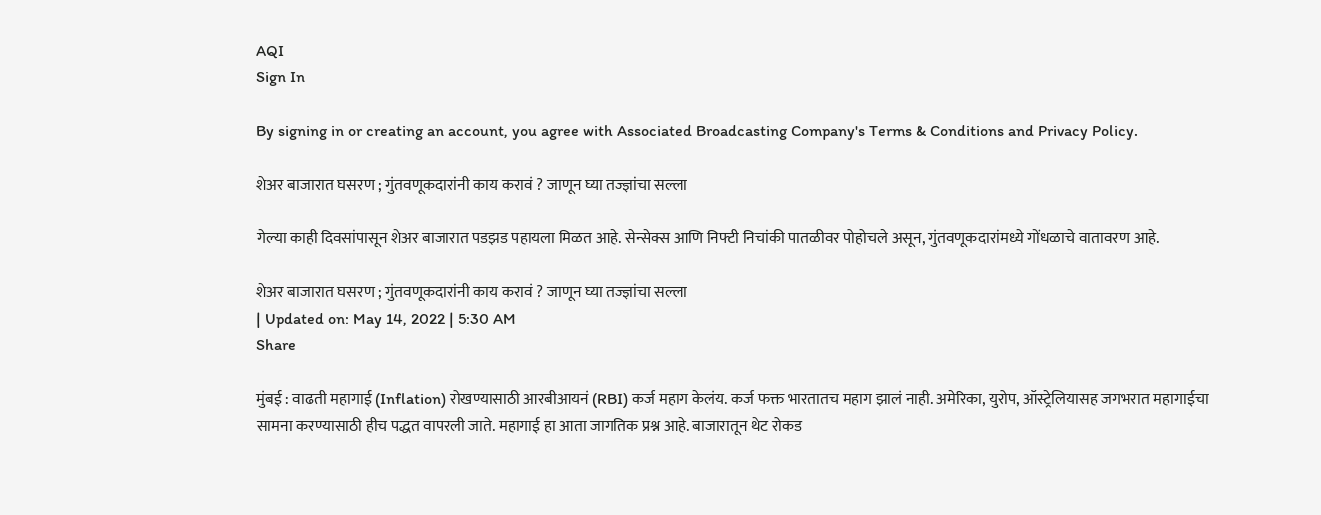AQI
Sign In

By signing in or creating an account, you agree with Associated Broadcasting Company's Terms & Conditions and Privacy Policy.

शेअर बाजारात घसरण ; गुंतवणूकदारांनी काय करावं ? जाणून घ्या तज्ज्ञांचा सल्ला

गेल्या काही दिवसांपासून शेअर बाजारात पडझड पहायला मिळत आहे. सेन्सेक्स आणि निफ्टी निचांकी पातळीवर पोहोचले असून, गुंतवणूकदारांमध्ये गोंधळाचे वातावरण आहे.

शेअर बाजारात घसरण ; गुंतवणूकदारांनी काय करावं ? जाणून घ्या तज्ज्ञांचा सल्ला
| Updated on: May 14, 2022 | 5:30 AM
Share

मुंबई : वाढती महागाई (Inflation) रोखण्यासाठी आरबीआयनं (RBI) कर्ज महाग केलंय. कर्ज फक्त भारतातच महाग झालं नाही. अमेरिका, युरोप, ऑस्ट्रेलियासह जगभरात महागाईचा सामना करण्यासाठी हीच पद्धत वापरली जाते. महागाई हा आता जागतिक प्रश्न आहे. बाजारातून थेट रोकड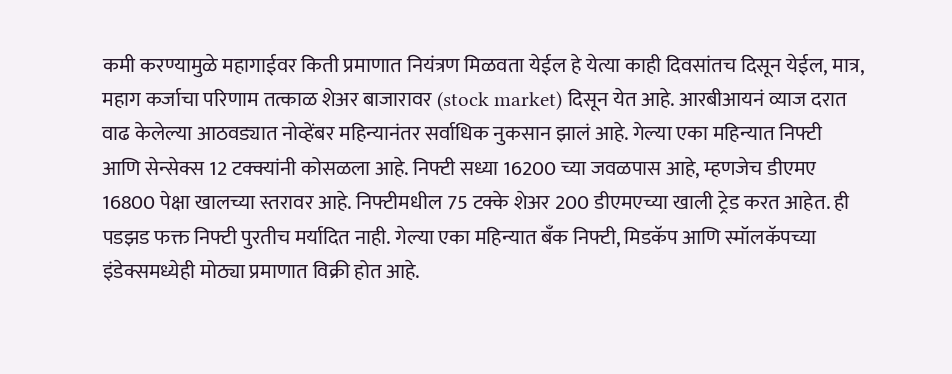कमी करण्यामुळे महागाईवर किती प्रमाणात नियंत्रण मिळवता येईल हे येत्या काही दिवसांतच दिसून येईल, मात्र, महाग कर्जाचा परिणाम तत्काळ शेअर बाजारावर (stock market) दिसून येत आहे. आरबीआयनं व्याज दरात वाढ केलेल्या आठवड्यात नोव्हेंबर महिन्यानंतर सर्वाधिक नुकसान झालं आहे. गेल्या एका महिन्यात निफ्टी आणि सेन्सेक्स 12 टक्क्यांनी कोसळला आहे. निफ्टी सध्या 16200 च्या जवळपास आहे, म्हणजेच डीएमए 16800 पेक्षा खालच्या स्तरावर आहे. निफ्टीमधील 75 टक्के शेअर 200 डीएमएच्या खाली ट्रेड करत आहेत. ही पडझड फक्त निफ्टी पुरतीच मर्यादित नाही. गेल्या एका महिन्यात बँक निफ्टी, मिडकॅप आणि स्मॉलकॅपच्या इंडेक्समध्येही मोठ्या प्रमाणात विक्री होत आहे.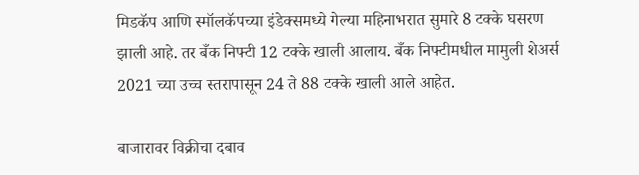मिडकॅप आणि स्मॉलकॅपच्या इंडेक्समध्ये गेल्या महिनाभरात सुमारे 8 टक्के घसरण झाली आहे. तर बँक निफ्टी 12 टक्के खाली आलाय. बँक निफ्टीमधील मामुली शेअर्स 2021 च्या उच्च स्तरापासून 24 ते 88 टक्के खाली आले आहेत.

बाजारावर विक्रीचा दबाव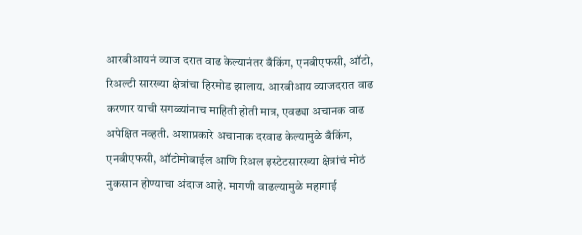आरबीआयनं व्याज दरात वाढ केल्यानंतर बँकिंग, एनबीएफसी, ऑटो, रिअल्टी सारख्या क्षेत्रांचा हिरमोड झालाय. आरबीआय व्याजदरात वाढ करणार याची सगळ्यांनाच माहिती होती मात्र, एवढ्या अचानक वाढ अपेक्षित नव्हती. अशाप्रकारे अचानाक दरवाढ केल्यामुळे बँकिंग, एनबीएफसी, ऑटोमोबाईल आणि रिअल इस्टेटसारख्या क्षेत्रांचं मोठं नुकसान होण्याचा अंदाज आहे. मागणी वाढल्यामुळे महागाई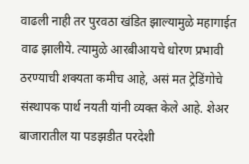वाढली नाही तर पुरवठा खंडित झाल्यामुळे महागाईत वाढ झालीये. त्यामुळे आरबीआयचे धोरण प्रभावी ठरण्याची शक्यता कमीच आहे, असं मत ट्रेडिंगोचे संस्थापक पार्थ नयती यांनी व्यक्त केले आहे. शेअर बाजारातील या पडझडीत परदेशी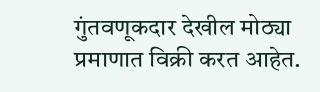गुंतवणूकदार देखील मोठ्या प्रमाणात विक्री करत आहेत.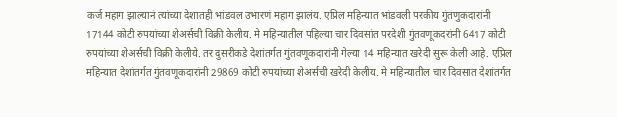कर्ज महाग झाल्यानं त्यांच्या देशातही भांडवल उभारणं महाग झालंय. एप्रिल महिन्यात भांडवली परकीय गुंतणुकदारांनी 17144 कोटी रुपयांच्या शेअर्सची विक्री केलीय. मे महिन्यातील पहिल्या चार दिवसांत परदेशी गुंतवणूकदरांनी 6417 कोटी रुपयांच्या शेअर्सची विक्री केलीये. तर दुसरीकडे देशांतर्गत गुंतवणूकदारांनी गेल्या 14 महिन्यात खरेदी सुरू केली आहे. एप्रिल महिन्यात देशांतर्गत गुंतवणूकदारांनी 29869 कोटी रुपयांच्या शेअर्सची खरेदी केलीय. मे महिन्यातील चार दिवसात देशांतर्गत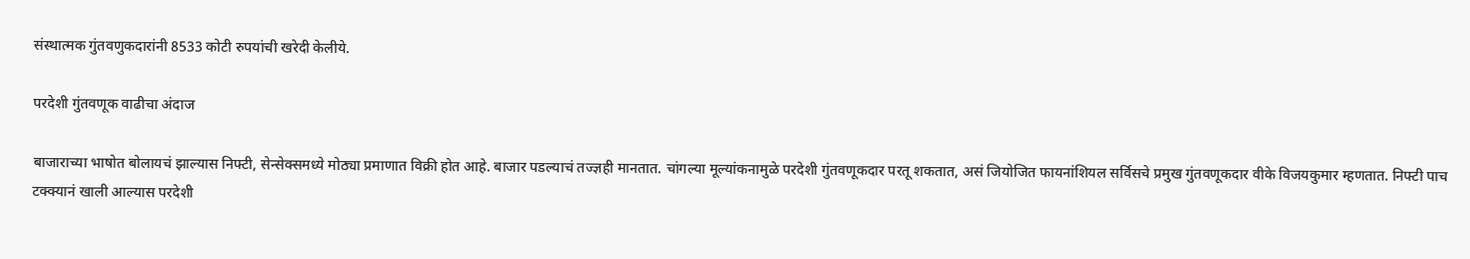संस्थात्मक गुंतवणुकदारांनी 8533 कोटी रुपयांची खरेदी केलीये.

परदेशी गुंतवणूक वाढीचा अंदाज

बाजाराच्या भाषोत बोलायचं झाल्यास निफ्टी, सेन्सेक्समध्ये मोठ्या प्रमाणात विक्री होत आहे. बाजार पडल्याचं तज्ज्ञही मानतात. चांगल्या मूल्यांकनामुळे परदेशी गुंतवणूकदार परतू शकतात, असं जियोजित फायनांशियल सर्विसचे प्रमुख गुंतवणूकदार वीके विजयकुमार म्हणतात. निफ्टी पाच टक्क्यानं खाली आल्यास परदेशी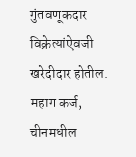गुंतवणूकदार विक्रेत्यांऐवजी खरेदीदार होतील. महाग कर्ज, चीनमधील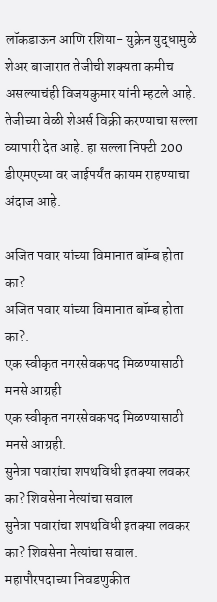लॉकडाऊन आणि रशिया- युक्रेन युद्धामुळे शेअर बाजारात तेजीची शक्यता कमीच असल्याचंही विजयकुमार यांनी म्हटले आहे. तेजीच्या वेळी शेअर्स विक्री करण्याचा सल्ला व्यापारी देत आहे. हा सल्ला निफ्टी 200 डीएमएच्या वर जाईपर्यंत कायम राहण्याचा अंदाज आहे.

अजित पवार यांच्या विमानात बॉम्ब होता का?
अजित पवार यांच्या विमानात बॉम्ब होता का?.
एक स्वीकृत नगरसेवकपद मिळण्यासाठी मनसे आग्रही
एक स्वीकृत नगरसेवकपद मिळण्यासाठी मनसे आग्रही.
सुनेत्रा पवारांचा शपथविधी इतक्या लवकर का? शिवसेना नेत्यांचा सवाल
सुनेत्रा पवारांचा शपथविधी इतक्या लवकर का? शिवसेना नेत्यांचा सवाल.
महापौरपदाच्या निवडणुकीत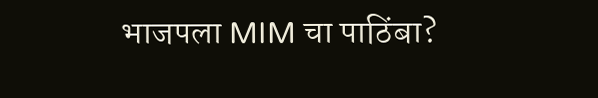भाजपला MIM चा पाठिंबा?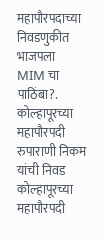महापौरपदाच्या निवडणुकीत भाजपला MIM चा पाठिंबा?.
कोल्हापूरच्या महापौरपदी रुपाराणी निकम यांची निवड
कोल्हापूरच्या महापौरपदी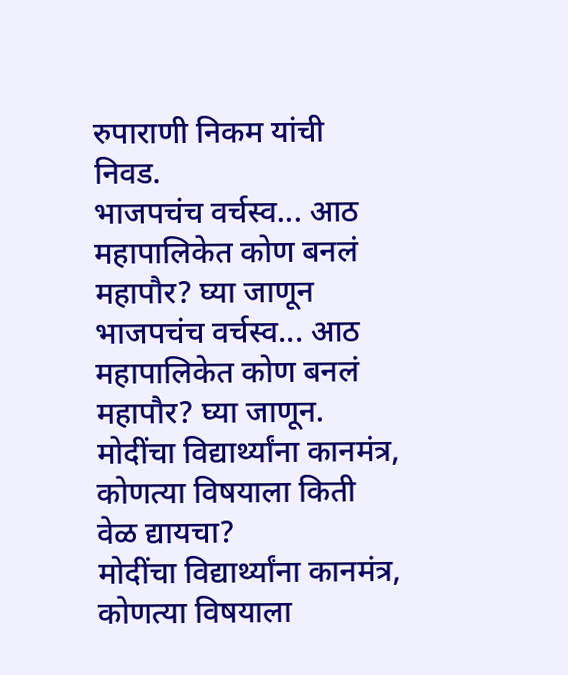रुपाराणी निकम यांची निवड.
भाजपचंच वर्चस्व... आठ महापालिकेत कोण बनलं महापौर? घ्या जाणून
भाजपचंच वर्चस्व... आठ महापालिकेत कोण बनलं महापौर? घ्या जाणून.
मोदींचा विद्यार्थ्यांना कानमंत्र, कोणत्या विषयाला किती वेळ द्यायचा?
मोदींचा विद्यार्थ्यांना कानमंत्र, कोणत्या विषयाला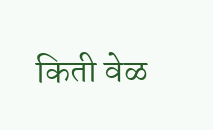किती वेळ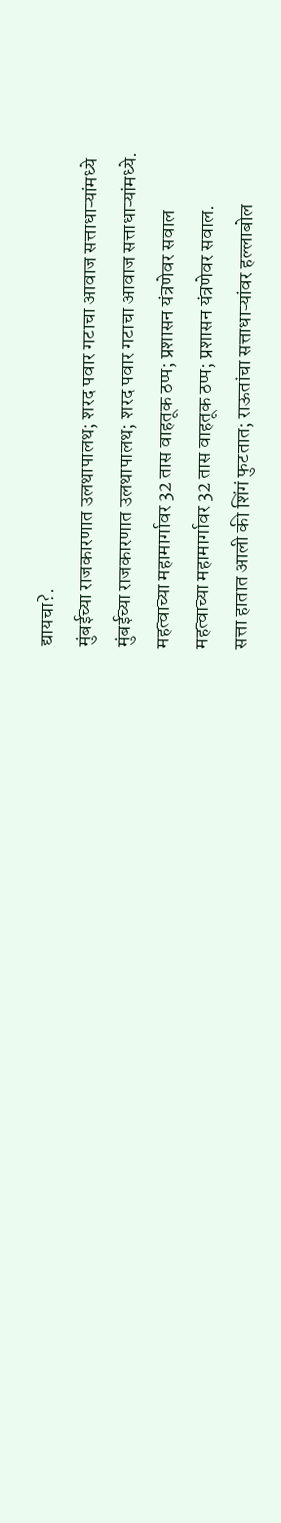द्यायचा?.
मुंबईच्या राजकारणात उलथापालथ; शरद पवार गटाचा आवाज सत्ताधाऱ्यांमध्ये
मुंबईच्या राजकारणात उलथापालथ; शरद पवार गटाचा आवाज सत्ताधाऱ्यांमध्ये.
महत्वाच्या महामार्गावर 32 तास वाहतूक ठप्प; प्रशासन यंत्रणेवर सवाल
महत्वाच्या महामार्गावर 32 तास वाहतूक ठप्प; प्रशासन यंत्रणेवर सवाल.
सत्ता हातात आली की शिंगं फुटतात; राऊतांचा सत्ताधाऱ्यांवर हल्लाबोल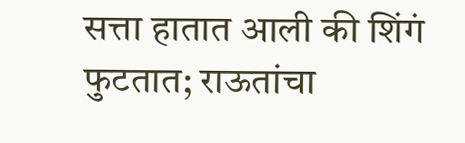सत्ता हातात आली की शिंगं फुटतात; राऊतांचा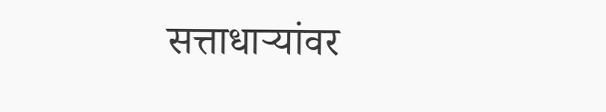सत्ताधाऱ्यांवर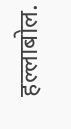हल्लाबोल.